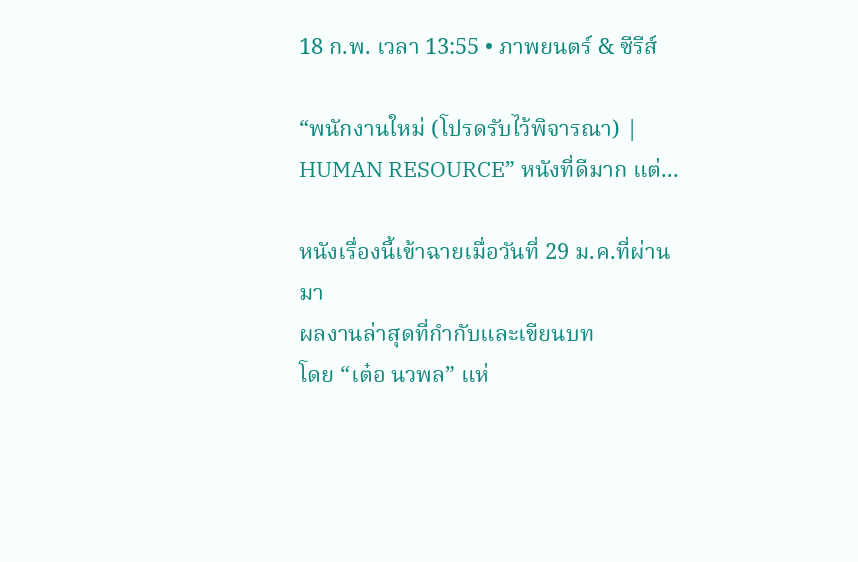18 ก.พ. เวลา 13:55 • ภาพยนตร์ & ซีรีส์

“พนักงานใหม่ (โปรดรับไว้พิจารณา) | HUMAN RESOURCE” หนังที่ดีมาก แต่...

หนังเรื่องนี้เข้าฉายเมื่อวันที่ 29 ม.ค.ที่ผ่านมา
ผลงานล่าสุดที่กำกับและเขียนบท
โดย “เต๋อ นวพล” แห่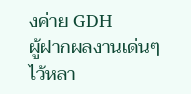งค่าย GDH
ผู้ฝากผลงานเด่นๆ ไว้หลา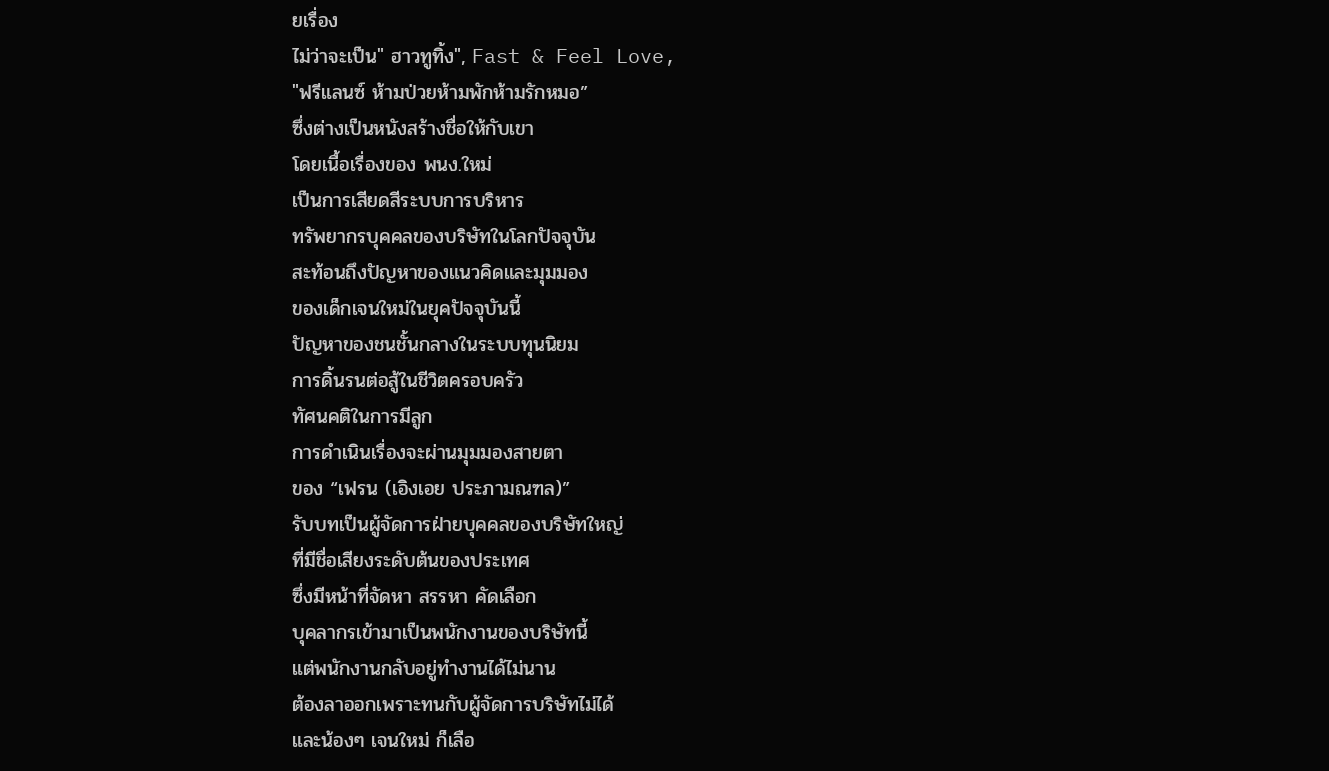ยเรื่อง
ไม่ว่าจะเป็น" ฮาวทูทิ้ง", Fast & Feel Love,
"ฟรีแลนซ์ ห้ามป่วยห้ามพักห้ามรักหมอ”
ซึ่งต่างเป็นหนังสร้างชื่อให้กับเขา
โดยเนื้อเรื่องของ พนง.ใหม่
เป็นการเสียดสีระบบการบริหาร
ทรัพยากรบุคคลของบริษัทในโลกปัจจุบัน
สะท้อนถึงปัญหาของแนวคิดและมุมมอง
ของเด็กเจนใหม่ในยุคปัจจุบันนี้
ปัญหาของชนชั้นกลางในระบบทุนนิยม
การดิ้นรนต่อสู้ในชีวิตครอบครัว
ทัศนคติในการมีลูก
การดำเนินเรื่องจะผ่านมุมมองสายตา
ของ “เฟรน (เอิงเอย ประภามณฑล)”
รับบทเป็นผู้จัดการฝ่ายบุคคลของบริษัทใหญ่
ที่มีชื่อเสียงระดับต้นของประเทศ
ซึ่งมีหน้าที่จัดหา สรรหา คัดเลือก
บุคลากรเข้ามาเป็นพนักงานของบริษัทนี้
แต่พนักงานกลับอยู่ทำงานได้ไม่นาน
ต้องลาออกเพราะทนกับผู้จัดการบริษัทไม่ได้
และน้องๆ เจนใหม่ ก็เลือ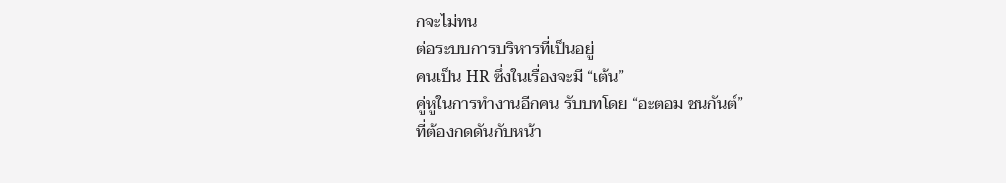กจะไม่ทน
ต่อระบบการบริหารที่เป็นอยู่
คนเป็น HR ซึ่งในเรื่องจะมี “เต้น”
คู่หูในการทำงานอีกคน รับบทโดย “อะตอม ชนกันต์”
ที่ต้องกดดันกับหน้า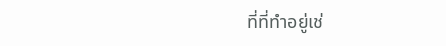ที่ที่ทำอยู่เช่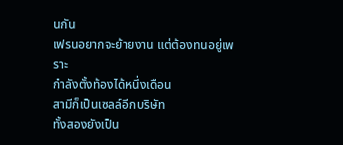นกัน
เฟรนอยากจะย้ายงาน แต่ต้องทนอยู่เพราะ
กำลังตั้งท้องได้หนึ่งเดือน
สามีก็เป็นเซลล์อีกบริษัท
ทั้งสองยังเป็น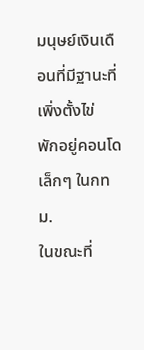มนุษย์เงินเดือนที่มีฐานะที่เพิ่งตั้งไข่
พักอยู่คอนโดเล็กๆ ในกทม.
ในขณะที่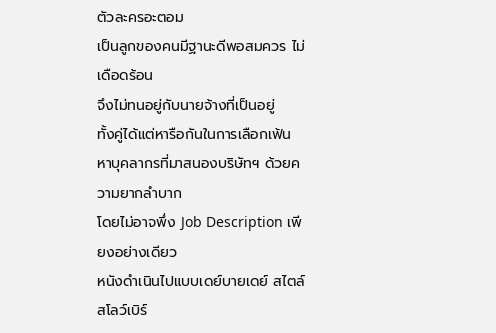ตัวละครอะตอม
เป็นลูกของคนมีฐานะดีพอสมควร ไม่เดือดร้อน
จึงไม่ทนอยู่กับนายจ้างที่เป็นอยู่
ทั้งคู่ได้แต่หารือกันในการเลือกเฟ้น
หาบุคลากรที่มาสนองบริษัทฯ ด้วยความยากลำบาก
โดยไม่อาจพึ่ง Job Description เพียงอย่างเดียว
หนังดำเนินไปแบบเดย์บายเดย์ สไตล์สโลว์เบิร์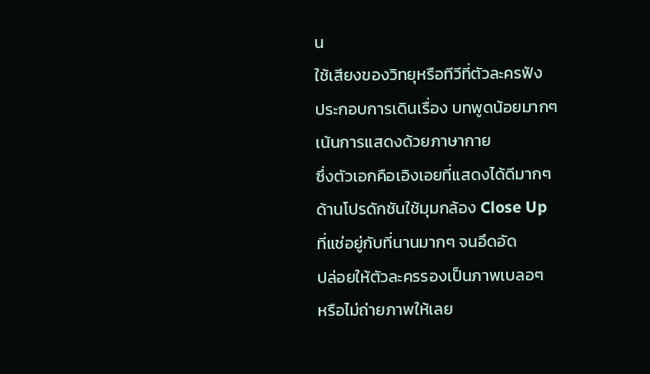น
ใช้เสียงของวิทยุหรือทีวีที่ตัวละครฟัง
ประกอบการเดินเรื่อง บทพูดน้อยมากๆ
เน้นการแสดงด้วยภาษากาย
ซึ่งตัวเอกคือเอิงเอยที่แสดงได้ดีมากๆ
ด้านโปรดักชันใช้มุมกล้อง Close Up
ที่แช่อยู่กับที่นานมากๆ จนอึดอัด
ปล่อยให้ตัวละครรองเป็นภาพเบลอๆ
หรือไม่ถ่ายภาพให้เลย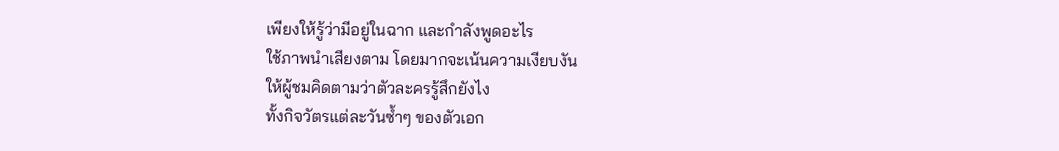เพียงให้รู้ว่ามีอยู่ในฉาก และกำลังพูดอะไร
ใช้ภาพนำเสียงตาม โดยมากจะเน้นความเงียบงัน
ให้ผู้ชมคิดตามว่าตัวละครรู้สึกยังไง
ทั้งกิจวัตรแต่ละวันซ้ำๆ ของตัวเอก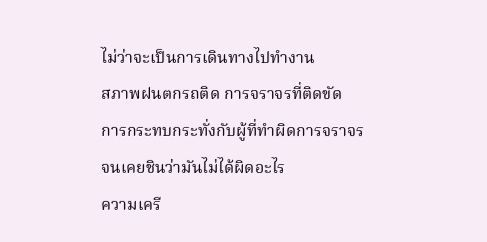ไม่ว่าจะเป็นการเดินทางไปทำงาน
สภาพฝนตกรถติด การจราจรที่ติดขัด
การกระทบกระทั่งกับผู้ที่ทำผิดการจราจร
จนเคยชินว่ามันไม่ได้ผิดอะไร
ความเครี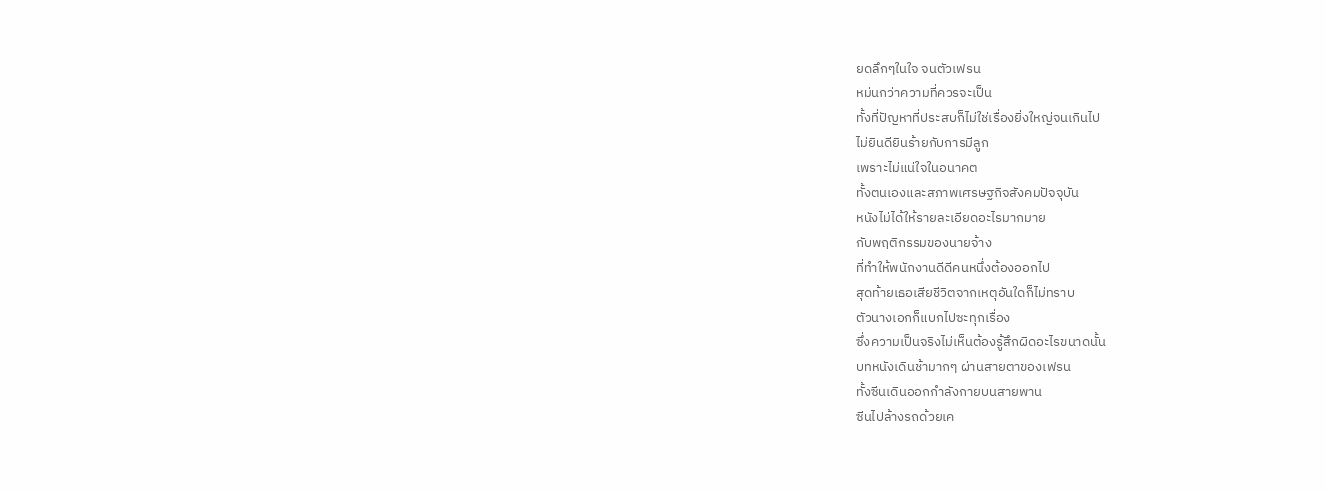ยดลึกๆในใจ จนตัวเฟรน
หม่นกว่าความที่ควรจะเป็น
ทั้งที่ปัญหาที่ประสบก็ไม่ใช่เรื่องยิ่งใหญ่จนเกินไป
ไม่ยินดียินร้ายกับการมีลูก
เพราะไม่แน่ใจในอนาคต
ทั้งตนเองและสภาพเศรษฐกิจสังคมปัจจุบัน
หนังไม่ได้ให้รายละเอียดอะไรมากมาย
กับพฤติกรรมของนายจ้าง
ที่ทำให้พนักงานดีดีคนหนึ่งต้องออกไป
สุดท้ายเธอเสียชีวิตจากเหตุอันใดก็ไม่ทราบ
ตัวนางเอกก็แบกไปซะทุกเรื่อง
ซึ่งความเป็นจริงไม่เห็นต้องรู้สึกผิดอะไรขนาดนั้น
บทหนังเดินช้ามากๆ ผ่านสายตาของเฟรน
ทั้งซีนเดินออกกำลังกายบนสายพาน
ซีนไปล้างรถด้วยเค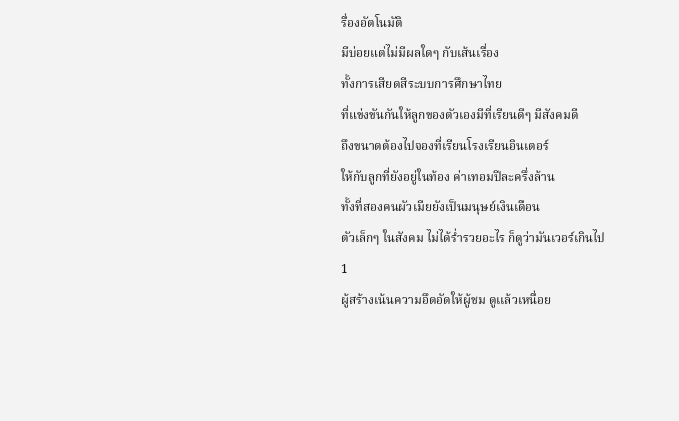รื่องอัตโนมัติ
มีบ่อยแต่ไม่มีผลใดๆ กับเส้นเรื่อง
ทั้งการเสียดสีระบบการศึกษาไทย
ที่แข่งขันกันให้ลูกของตัวเองมีที่เรียนดีๆ มีสังคมดี
ถึงขนาดต้องไปจองที่เรียนโรงเรียนอินเตอร์
ให้กับลูกที่ยังอยู่ในท้อง ค่าเทอมปีละครึ่งล้าน
ทั้งที่สองคนผัวเมียยังเป็นมนุษย์เงินเดือน
ตัวเล็กๆ ในสังคม ไม่ได้ร่ำรวยอะไร ก็ดูว่ามันเวอร์เกินไป
1
ผู้สร้างเน้นความอึดอัดให้ผู้ชม ดูเเล้วเหนื่อย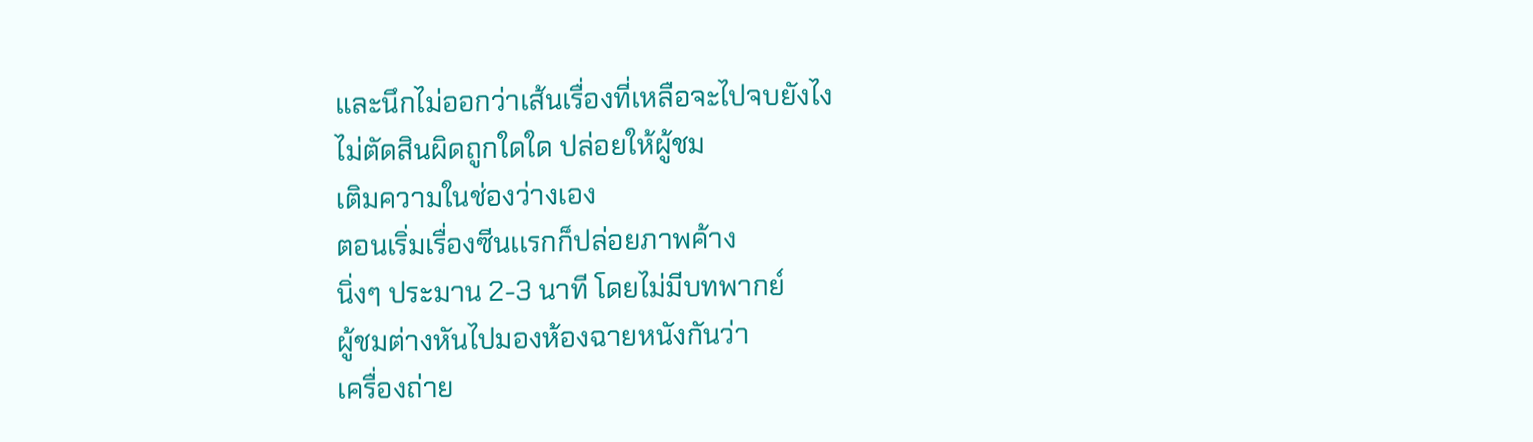และนึกไม่ออกว่าเส้นเรื่องที่เหลือจะไปจบยังไง
ไม่ตัดสินผิดถูกใดใด ปล่อยให้ผู้ชม
เติมความในช่องว่างเอง
ตอนเริ่มเรื่องซีนเเรกก็ปล่อยภาพค้าง
นิ่งๆ ประมาน 2-3 นาที โดยไม่มีบทพากย์
ผู้ชมต่างหันไปมองห้องฉายหนังกันว่า
เครื่องถ่าย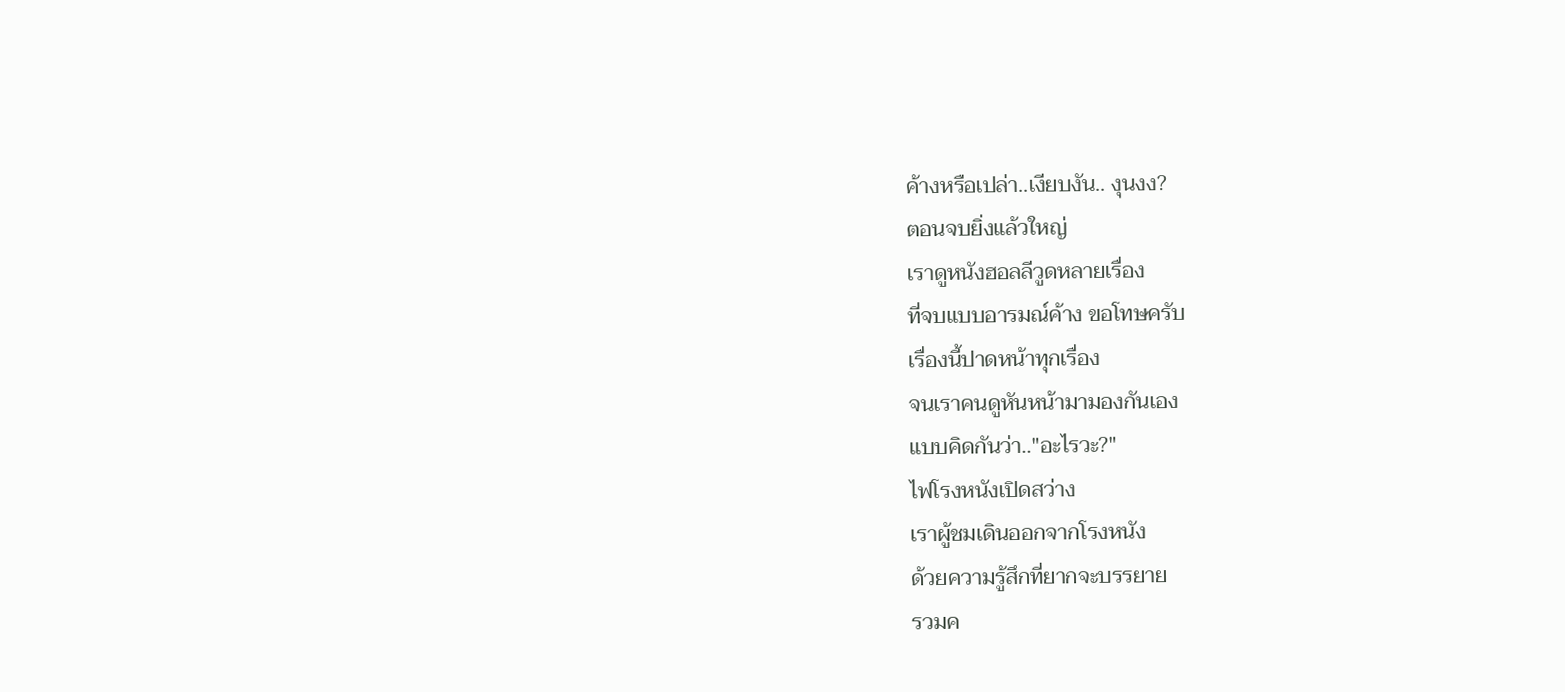ค้างหรือเปล่า..เงียบงัน.. งุนงง?
ตอนจบยิ่งแล้วใหญ่
เราดูหนังฮอลลีวูดหลายเรื่อง
ที่จบแบบอารมณ์ค้าง ขอโทษครับ
เรื่องนี้ปาดหน้าทุกเรื่อง
จนเราคนดูหันหน้ามามองกันเอง
แบบคิดกันว่า.."อะไรวะ?"
ไฟโรงหนังเปิดสว่าง
เราผู้ชมเดินออกจากโรงหนัง
ด้วยความรู้สึกที่ยากจะบรรยาย
รวมค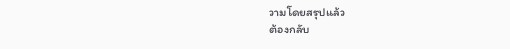วามโดยสรุปแล้ว
ต้องกลับ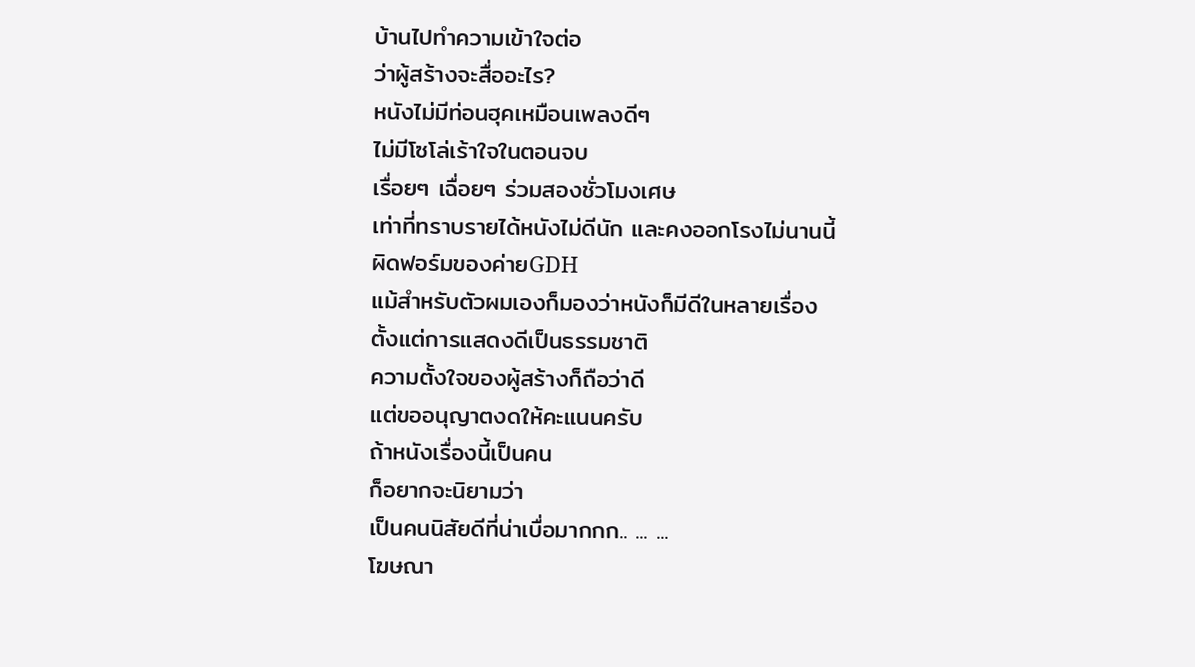บ้านไปทำความเข้าใจต่อ
ว่าผู้สร้างจะสื่ออะไร?
หนังไม่มีท่อนฮุคเหมือนเพลงดีๆ
ไม่มีโซโล่เร้าใจในตอนจบ
เรื่อยๆ เฉื่อยๆ ร่วมสองชั่วโมงเศษ
เท่าที่ทราบรายได้หนังไม่ดีนัก และคงออกโรงไม่นานนี้
ผิดฟอร์มของค่ายGDH
แม้สำหรับตัวผมเองก็มองว่าหนังก็มีดีในหลายเรื่อง
ตั้งแต่การแสดงดีเป็นธรรมชาติ
ความตั้งใจของผู้สร้างก็ถือว่าดี
แต่ขออนุญาตงดให้คะแนนครับ
ถ้าหนังเรื่องนี้เป็นคน
ก็อยากจะนิยามว่า
เป็นคนนิสัยดีที่น่าเบื่อมากกก.. ... ...
โฆษณา